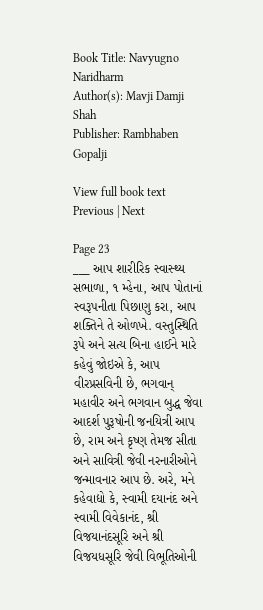Book Title: Navyugno Naridharm
Author(s): Mavji Damji Shah
Publisher: Rambhaben Gopalji

View full book text
Previous | Next

Page 23
___ આપ શારીરિક સ્વાસ્થ્ય સભાળા, ૧ મ્હેના, આપ પોતાનાં સ્વરૂપનીતા પિછાણુ કરા, આપ શક્તિને તે ઓળખે. વસ્તુસ્થિતિ રૂપે અને સત્ય બિના હાઈને મારે કહેવું જોઇએ કે, આપ વીરપ્રસવિની છે, ભગવાન્ મહાવીર અને ભગવાન બુદ્ધ જેવા આદર્શ પુરૂષોની જનયિત્રી આપ છે, રામ અને કૃષ્ણ તેમજ સીતા અને સાવિત્રી જેવી નરનારીઓને જન્માવનાર આપ છે. અરે, મને કહેવાદ્યો કે, સ્વામી દયાનંદ અને સ્વામી વિવેકાનંદ, શ્રી વિજયાનંદસૂરિ અને શ્રી વિજયધસૂરિ જેવી વિભૂતિઓની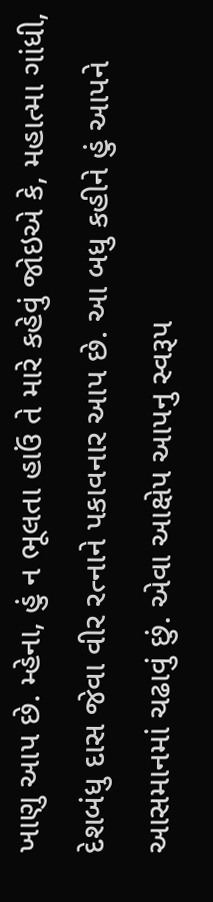ખાણુ આપ છે. મ્હેના, હું ન ભૂલતા હાઉં તે મારે કહેવું જોઇએ કે, મહાત્મા ગાંધી, દેશબંધુ દાસ જેવા વીર રત્નાને પકાવનાર આપ છે. આ બધુ કહીને હું આપને આસમાનમાં ચઢાવું છું. એવા આક્ષેપ આપનુ સ્વરૂપ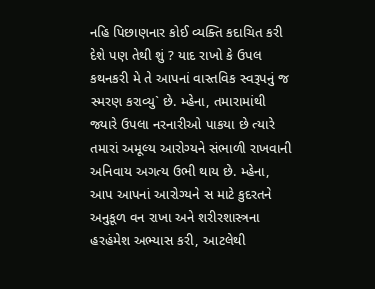નહિ પિછાણનાર કોઈ વ્યક્તિ કદાચિત કરી દેશે પણ તેથી શું ? યાદ રાખો કે ઉપલ કથનકરી મે તે આપનાં વાસ્તવિક સ્વરૂપનું જ સ્મરણ કરાવ્યુ` છે. મ્હેના, તમારામાંથી જ્યારે ઉપલા નરનારીઓ પાકયા છે ત્યારે તમારાં અમૂલ્ય આરોગ્યને સંભાળી રાખવાની અનિવાય અગત્ય ઉભી થાય છે. મ્હેના, આપ આપનાં આરોગ્યને સ માટે કુદરતને અનુકૂળ વન રાખા અને શરીરશાસ્ત્રના હરહંમેશ અભ્યાસ કરી, આટલેથી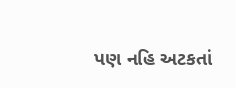પણ નહિ અટકતાં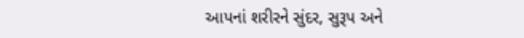આપનાં શરીરને સુંદર, સુરૂપ અને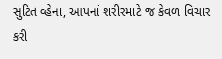સુટિત વ્હેના, આપનાં શરીરમાટે જ કેવળ વિચાર કરી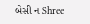બેસી ન Shree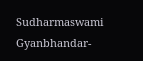Sudharmaswami Gyanbhandar-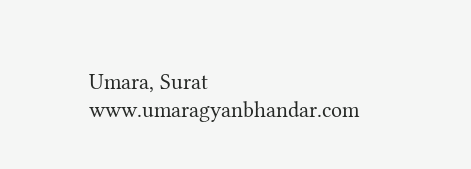Umara, Surat www.umaragyanbhandar.com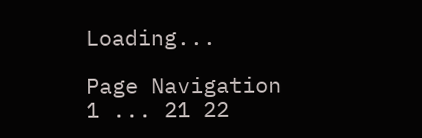Loading...

Page Navigation
1 ... 21 22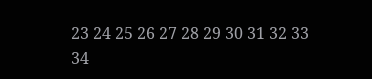23 24 25 26 27 28 29 30 31 32 33 34